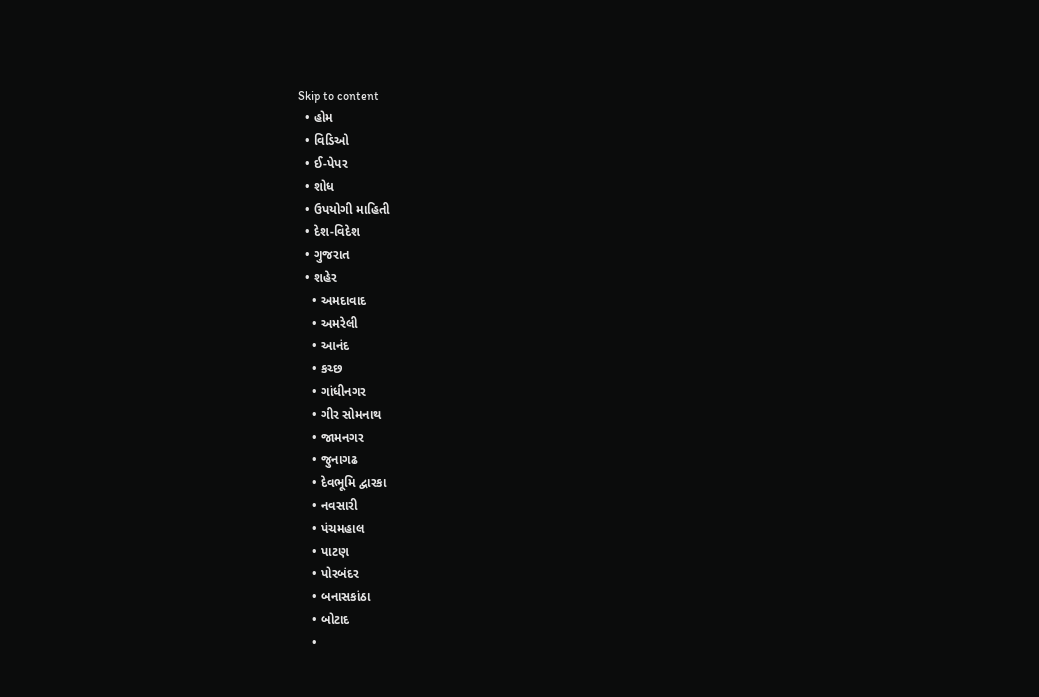Skip to content
  • હોમ
  • વિડિઓ
  • ઈ-પેપર
  • શોધ
  • ઉપયોગી માહિતી
  • દેશ-વિદેશ
  • ગુજરાત
  • શહેર
    • અમદાવાદ
    • અમરેલી
    • આનંદ
    • કચ્છ
    • ગાંધીનગર
    • ગીર સોમનાથ
    • જામનગર
    • જુનાગઢ
    • દેવભૂમિ દ્વારકા
    • નવસારી
    • પંચમહાલ
    • પાટણ
    • પોરબંદર
    • બનાસકાંઠા
    • બોટાદ
    •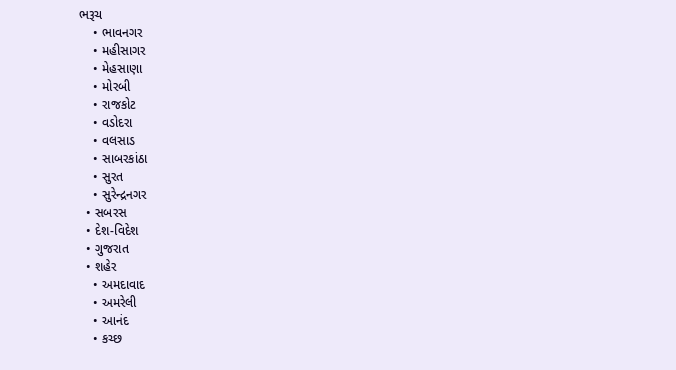ભરૂચ
    • ભાવનગર
    • મહીસાગર
    • મેહસાણા
    • મોરબી
    • રાજકોટ
    • વડોદરા
    • વલસાડ
    • સાબરકાંઠા
    • સુરત
    • સુરેન્દ્રનગર
  • સબરસ
  • દેશ-વિદેશ
  • ગુજરાત
  • શહેર
    • અમદાવાદ
    • અમરેલી
    • આનંદ
    • કચ્છ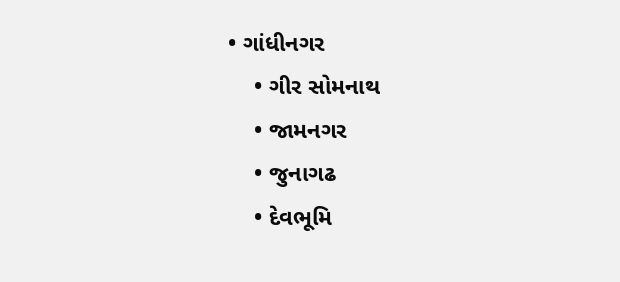• ગાંધીનગર
    • ગીર સોમનાથ
    • જામનગર
    • જુનાગઢ
    • દેવભૂમિ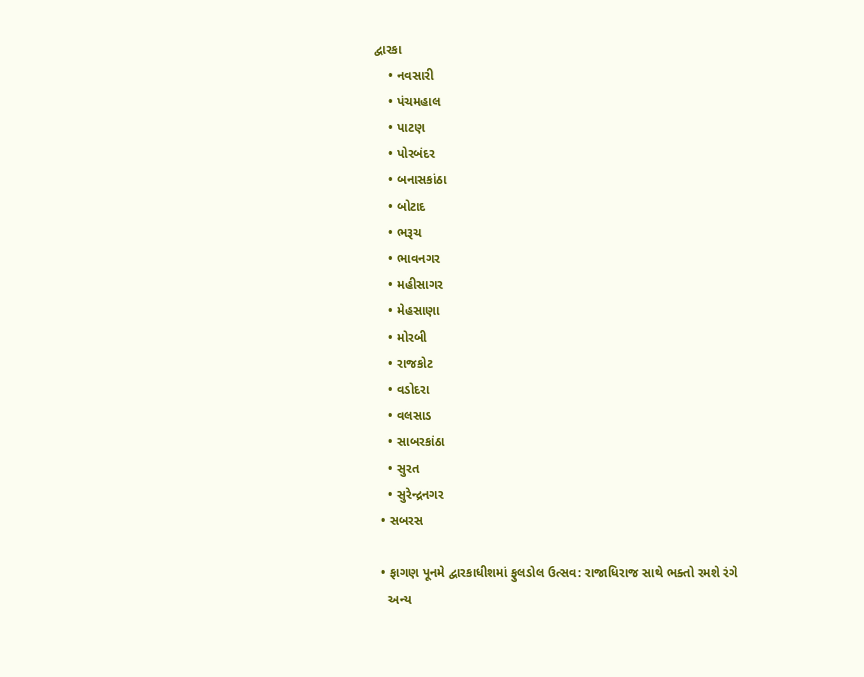દ્વારકા
    • નવસારી
    • પંચમહાલ
    • પાટણ
    • પોરબંદર
    • બનાસકાંઠા
    • બોટાદ
    • ભરૂચ
    • ભાવનગર
    • મહીસાગર
    • મેહસાણા
    • મોરબી
    • રાજકોટ
    • વડોદરા
    • વલસાડ
    • સાબરકાંઠા
    • સુરત
    • સુરેન્દ્રનગર
  • સબરસ

  • ફાગણ પૂનમે દ્વારકાધીશમાં ફુલડોલ ઉત્સવ: રાજાધિરાજ સાથે ભક્તો રમશે રંગે
    અન્ય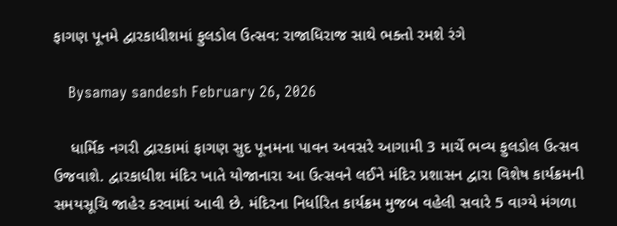ફાગણ પૂનમે દ્વારકાધીશમાં ફુલડોલ ઉત્સવ: રાજાધિરાજ સાથે ભક્તો રમશે રંગે

    Bysamay sandesh February 26, 2026

    ધાર્મિક નગરી દ્વારકામાં ફાગણ સુદ પૂનમના પાવન અવસરે આગામી 3 માર્ચે ભવ્ય ફુલડોલ ઉત્સવ ઉજવાશે. દ્વારકાધીશ મંદિર ખાતે યોજાનારા આ ઉત્સવને લઈને મંદિર પ્રશાસન દ્વારા વિશેષ કાર્યક્રમની સમયસૂચિ જાહેર કરવામાં આવી છે. મંદિરના નિર્ધારિત કાર્યક્રમ મુજબ વહેલી સવારે 5 વાગ્યે મંગળા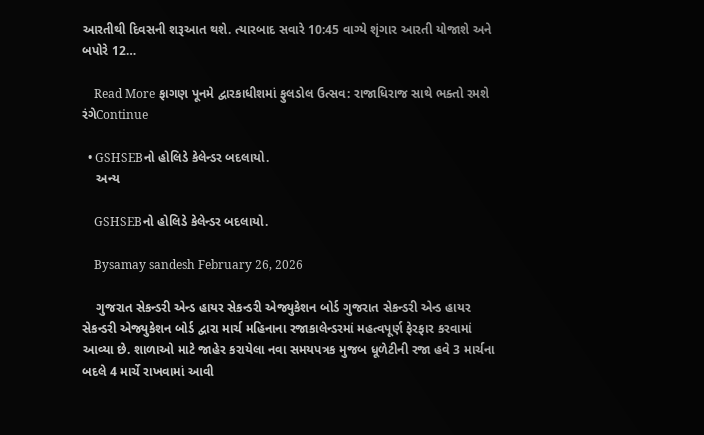આરતીથી દિવસની શરૂઆત થશે. ત્યારબાદ સવારે 10:45 વાગ્યે શૃંગાર આરતી યોજાશે અને બપોરે 12…

    Read More ફાગણ પૂનમે દ્વારકાધીશમાં ફુલડોલ ઉત્સવ: રાજાધિરાજ સાથે ભક્તો રમશે રંગેContinue

  • GSHSEBનો હોલિડે કેલેન્ડર બદલાયો.
    અન્ય

    GSHSEBનો હોલિડે કેલેન્ડર બદલાયો.

    Bysamay sandesh February 26, 2026

    ગુજરાત સેકન્ડરી એન્ડ હાયર સેકન્ડરી એજ્યુકેશન બોર્ડ ગુજરાત સેકન્ડરી એન્ડ હાયર સેકન્ડરી એજ્યુકેશન બોર્ડ દ્વારા માર્ચ મહિનાના રજાકાલેન્ડરમાં મહત્વપૂર્ણ ફેરફાર કરવામાં આવ્યા છે. શાળાઓ માટે જાહેર કરાયેલા નવા સમયપત્રક મુજબ ધૂળેટીની રજા હવે 3 માર્ચના બદલે 4 માર્ચે રાખવામાં આવી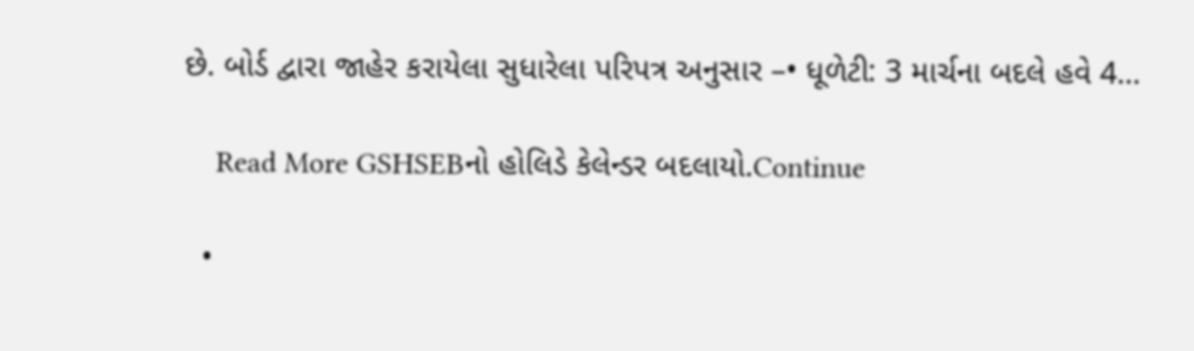છે. બોર્ડ દ્વારા જાહેર કરાયેલા સુધારેલા પરિપત્ર અનુસાર –• ધૂળેટી: 3 માર્ચના બદલે હવે 4…

    Read More GSHSEBનો હોલિડે કેલેન્ડર બદલાયો.Continue

  •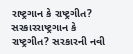રાષ્ટ્રગાન કે રાષ્ટ્રગીત? સરકારરાષ્ટ્રગાન કે રાષ્ટ્રગીત? સરકારની નવી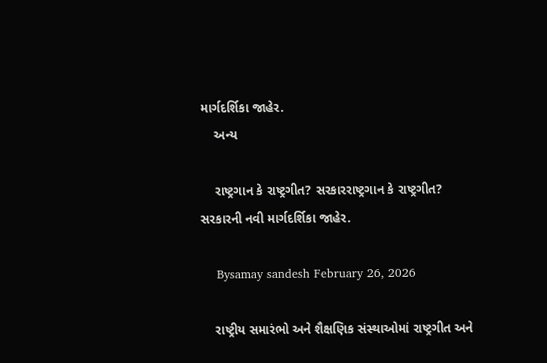માર્ગદર્શિકા જાહેર.
    અન્ય

    રાષ્ટ્રગાન કે રાષ્ટ્રગીત? સરકારરાષ્ટ્રગાન કે રાષ્ટ્રગીત? સરકારની નવી માર્ગદર્શિકા જાહેર.

    Bysamay sandesh February 26, 2026

    રાષ્ટ્રીય સમારંભો અને શૈક્ષણિક સંસ્થાઓમાં રાષ્ટ્રગીત અને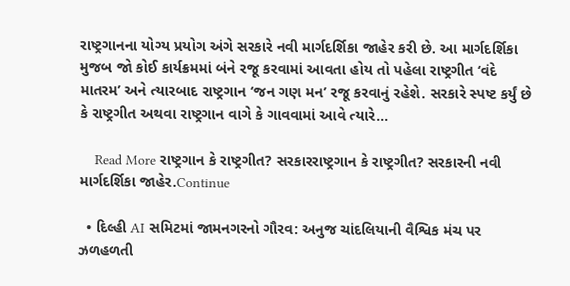રાષ્ટ્રગાનના યોગ્ય પ્રયોગ અંગે સરકારે નવી માર્ગદર્શિકા જાહેર કરી છે. આ માર્ગદર્શિકા મુજબ જો કોઈ કાર્યક્રમમાં બંને રજૂ કરવામાં આવતા હોય તો પહેલા રાષ્ટ્રગીત ‘વંદે માતરમ’ અને ત્યારબાદ રાષ્ટ્રગાન ‘જન ગણ મન’ રજૂ કરવાનું રહેશે. સરકારે સ્પષ્ટ કર્યું છે કે રાષ્ટ્રગીત અથવા રાષ્ટ્રગાન વાગે કે ગાવવામાં આવે ત્યારે…

    Read More રાષ્ટ્રગાન કે રાષ્ટ્રગીત? સરકારરાષ્ટ્રગાન કે રાષ્ટ્રગીત? સરકારની નવી માર્ગદર્શિકા જાહેર.Continue

  • દિલ્હી AI સમિટમાં જામનગરનો ગૌરવ: અનુજ ચાંદલિયાની વૈશ્વિક મંચ પર ઝળહળતી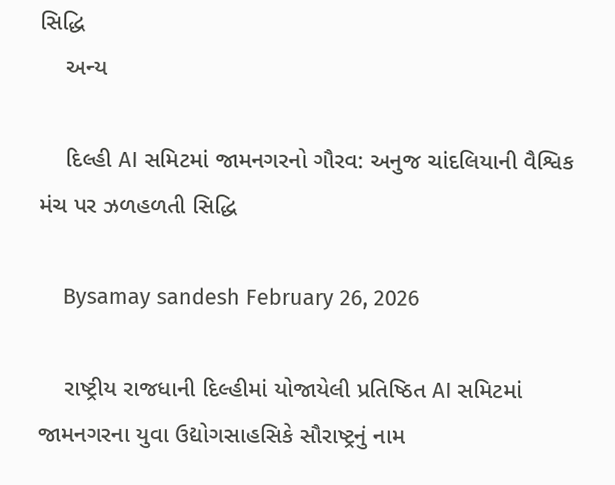સિદ્ધિ
    અન્ય

    દિલ્હી AI સમિટમાં જામનગરનો ગૌરવ: અનુજ ચાંદલિયાની વૈશ્વિક મંચ પર ઝળહળતી સિદ્ધિ

    Bysamay sandesh February 26, 2026

    રાષ્ટ્રીય રાજધાની દિલ્હીમાં યોજાયેલી પ્રતિષ્ઠિત AI સમિટમાં જામનગરના યુવા ઉદ્યોગસાહસિકે સૌરાષ્ટ્રનું નામ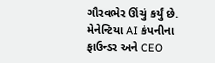ગૌરવભેર ઊંચું કર્યું છે. મેનેન્ટિયા AI કંપનીના ફાઉન્ડર અને CEO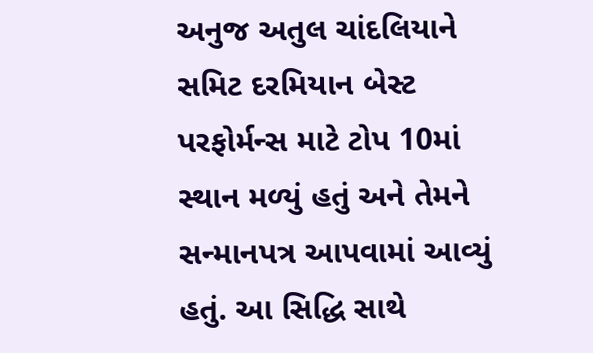અનુજ અતુલ ચાંદલિયાને સમિટ દરમિયાન બેસ્ટ પરફોર્મન્સ માટે ટોપ 10માં સ્થાન મળ્યું હતું અને તેમને સન્માનપત્ર આપવામાં આવ્યું હતું. આ સિદ્ધિ સાથે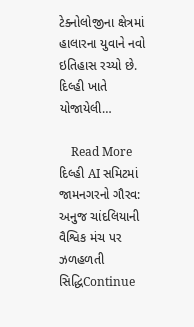ટેક્નોલોજીના ક્ષેત્રમાં હાલારના યુવાને નવો ઇતિહાસ રચ્યો છે. દિલ્હી ખાતે યોજાયેલી…

    Read More દિલ્હી AI સમિટમાં જામનગરનો ગૌરવ: અનુજ ચાંદલિયાની વૈશ્વિક મંચ પર ઝળહળતી સિદ્ધિContinue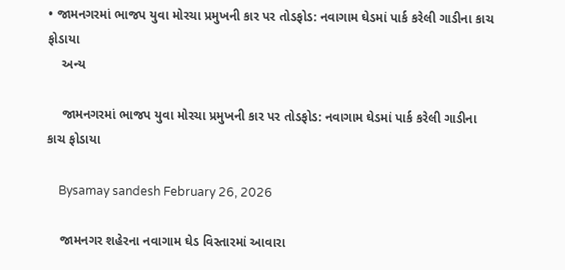• જામનગરમાં ભાજપ યુવા મોરચા પ્રમુખની કાર પર તોડફોડ: નવાગામ ઘેડમાં પાર્ક કરેલી ગાડીના કાચ ફોડાયા
    અન્ય

    જામનગરમાં ભાજપ યુવા મોરચા પ્રમુખની કાર પર તોડફોડ: નવાગામ ઘેડમાં પાર્ક કરેલી ગાડીના કાચ ફોડાયા

    Bysamay sandesh February 26, 2026

    જામનગર શહેરના નવાગામ ઘેડ વિસ્તારમાં આવારા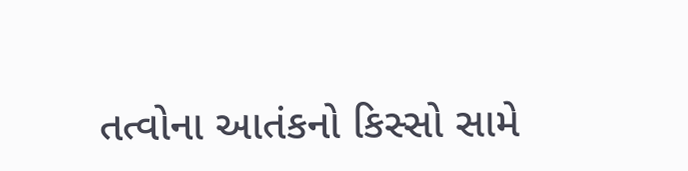તત્વોના આતંકનો કિસ્સો સામે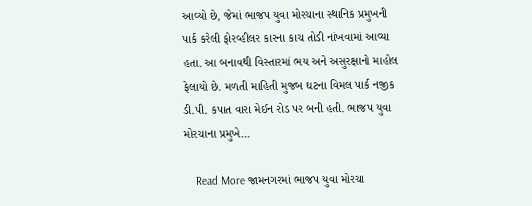આવ્યો છે, જેમાં ભાજપ યુવા મોરચાના સ્થાનિક પ્રમુખની પાર્ક કરેલી ફોરવ્હીલર કારના કાચ તોડી નાંખવામાં આવ્યા હતા. આ બનાવથી વિસ્તારમાં ભય અને અસુરક્ષાનો માહોલ ફેલાયો છે. મળતી માહિતી મુજબ ઘટના વિમલ પાર્ક નજીક ડી.પી. કપાત વારા મેઈન રોડ પર બની હતી. ભાજપ યુવા મોરચાના પ્રમુખે…

    Read More જામનગરમાં ભાજપ યુવા મોરચા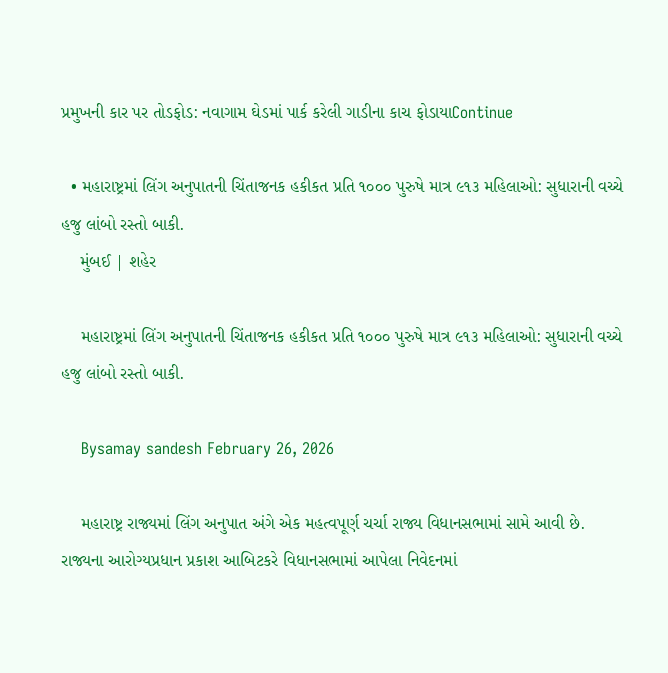પ્રમુખની કાર પર તોડફોડ: નવાગામ ઘેડમાં પાર્ક કરેલી ગાડીના કાચ ફોડાયાContinue

  • મહારાષ્ટ્રમાં લિંગ અનુપાતની ચિંતાજનક હકીકત પ્રતિ ૧૦૦૦ પુરુષે માત્ર ૯૧૩ મહિલાઓ: સુધારાની વચ્ચે હજુ લાંબો રસ્તો બાકી.
    મુંબઈ | શહેર

    મહારાષ્ટ્રમાં લિંગ અનુપાતની ચિંતાજનક હકીકત પ્રતિ ૧૦૦૦ પુરુષે માત્ર ૯૧૩ મહિલાઓ: સુધારાની વચ્ચે હજુ લાંબો રસ્તો બાકી.

    Bysamay sandesh February 26, 2026

    મહારાષ્ટ્ર રાજ્યમાં લિંગ અનુપાત અંગે એક મહત્વપૂર્ણ ચર્ચા રાજ્ય વિધાનસભામાં સામે આવી છે. રાજ્યના આરોગ્યપ્રધાન પ્રકાશ આબિટકરે વિધાનસભામાં આપેલા નિવેદનમાં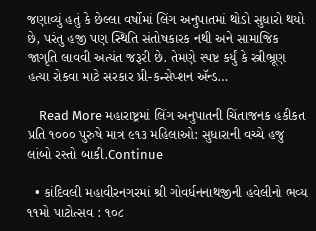જણાવ્યું હતું કે છેલ્લા વર્ષોમાં લિંગ અનુપાતમાં થોડો સુધારો થયો છે, પરંતુ હજી પણ સ્થિતિ સંતોષકારક નથી અને સામાજિક જાગૃતિ લાવવી અત્યંત જરૂરી છે. તેમણે સ્પષ્ટ કર્યું કે સ્ત્રીભ્રૂણ હત્યા રોકવા માટે સરકાર પ્રી-કન્સેપ્શન ઍન્ડ…

    Read More મહારાષ્ટ્રમાં લિંગ અનુપાતની ચિંતાજનક હકીકત પ્રતિ ૧૦૦૦ પુરુષે માત્ર ૯૧૩ મહિલાઓ: સુધારાની વચ્ચે હજુ લાંબો રસ્તો બાકી.Continue

  • કાંદિવલી મહાવીરનગરમાં શ્રી ગોવર્ધનનાથજીની હવેલીનો ભવ્ય ૧૧મો પાટોત્સવ : ૧૦૮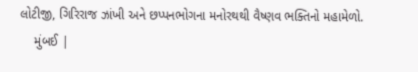લોટીજી, ગિરિરાજ ઝાંખી અને છપ્પનભોગના મનોરથથી વૈષ્ણવ ભક્તિનો મહામેળો.
    મુંબઈ |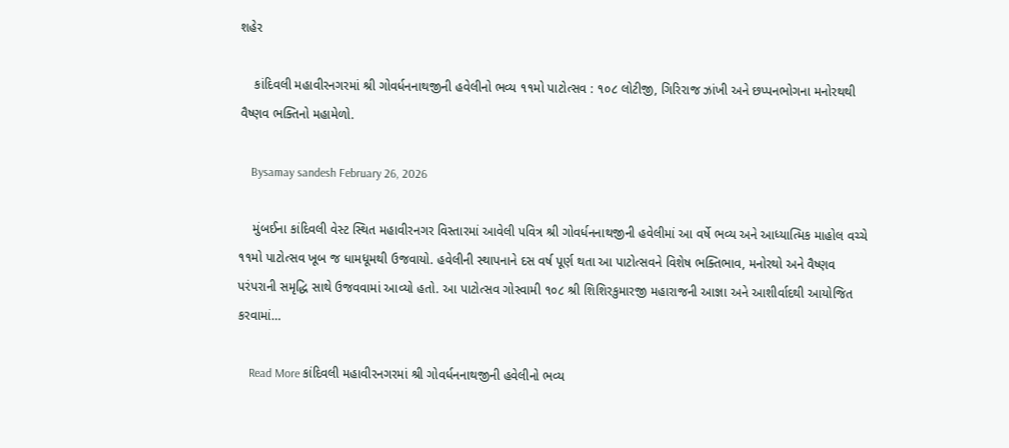શહેર

    કાંદિવલી મહાવીરનગરમાં શ્રી ગોવર્ધનનાથજીની હવેલીનો ભવ્ય ૧૧મો પાટોત્સવ : ૧૦૮ લોટીજી, ગિરિરાજ ઝાંખી અને છપ્પનભોગના મનોરથથી વૈષ્ણવ ભક્તિનો મહામેળો.

    Bysamay sandesh February 26, 2026

    મુંબઈના કાંદિવલી વેસ્ટ સ્થિત મહાવીરનગર વિસ્તારમાં આવેલી પવિત્ર શ્રી ગોવર્ધનનાથજીની હવેલીમાં આ વર્ષે ભવ્ય અને આધ્યાત્મિક માહોલ વચ્ચે ૧૧મો પાટોત્સવ ખૂબ જ ધામધૂમથી ઉજવાયો. હવેલીની સ્થાપનાને દસ વર્ષ પૂર્ણ થતા આ પાટોત્સવને વિશેષ ભક્તિભાવ, મનોરથો અને વૈષ્ણવ પરંપરાની સમૃદ્ધિ સાથે ઉજવવામાં આવ્યો હતો. આ પાટોત્સવ ગોસ્વામી ૧૦૮ શ્રી શિશિરકુમારજી મહારાજની આજ્ઞા અને આશીર્વાદથી આયોજિત કરવામાં…

    Read More કાંદિવલી મહાવીરનગરમાં શ્રી ગોવર્ધનનાથજીની હવેલીનો ભવ્ય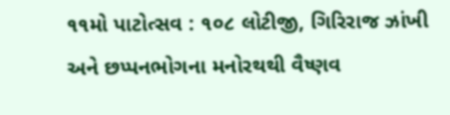૧૧મો પાટોત્સવ : ૧૦૮ લોટીજી, ગિરિરાજ ઝાંખી અને છપ્પનભોગના મનોરથથી વૈષ્ણવ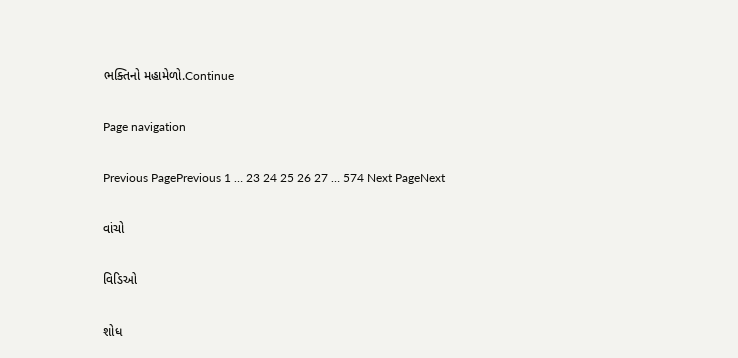ભક્તિનો મહામેળો.Continue

Page navigation

Previous PagePrevious 1 … 23 24 25 26 27 … 574 Next PageNext

વાંચો

વિડિઓ

શોધ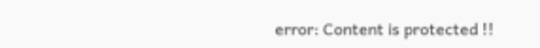error: Content is protected !!